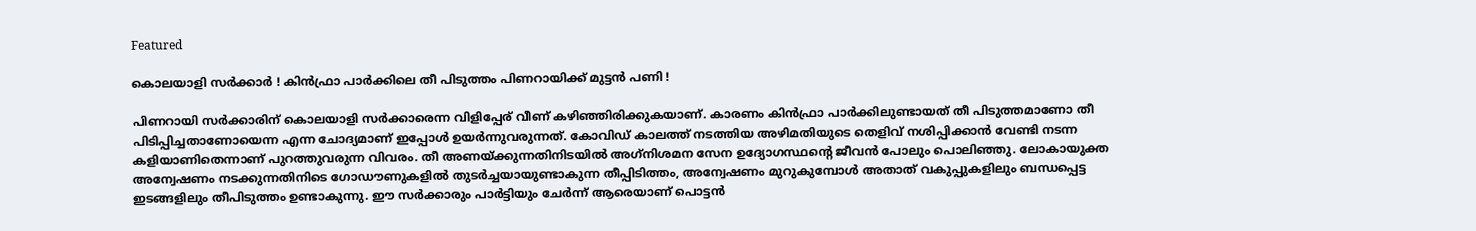Featured

കൊലയാളി സർക്കാർ ! കിന്‍ഫ്രാ പാര്‍ക്കിലെ തീ പിടുത്തം പിണറായിക്ക് മുട്ടന്‍ പണി !

പിണറായി സര്‍ക്കാരിന് കൊലയാളി സര്‍ക്കാരെന്ന വിളിപ്പേര് വീണ് കഴിഞ്ഞിരിക്കുകയാണ്. കാരണം കിന്‍ഫ്രാ പാര്‍ക്കിലുണ്ടായത് തീ പിടുത്തമാണോ തീ പിടിപ്പിച്ചതാണോയെന്ന എന്ന ചോദ്യമാണ് ഇപ്പോൾ ഉയർന്നുവരുന്നത്. കോവിഡ് കാലത്ത് നടത്തിയ അഴിമതിയുടെ തെളിവ് നശിപ്പിക്കാന്‍ വേണ്ടി നടന്ന കളിയാണിതെന്നാണ് പുറത്തുവരുന്ന വിവരം. തീ അണയ്ക്കുന്നതിനിടയില്‍ അഗ്‌നിശമന സേന ഉദ്യോഗസ്ഥന്റെ ജീവന്‍ പോലും പൊലിഞ്ഞു. ലോകായുക്ത അന്വേഷണം നടക്കുന്നതിനിടെ ഗോഡൗണുകളില്‍ തുടര്‍ച്ചയായുണ്ടാകുന്ന തീപ്പിടിത്തം, അന്വേഷണം മുറുകുമ്പോള്‍ അതാത് വകുപ്പുകളിലും ബന്ധപ്പെട്ട ഇടങ്ങളിലും തീപിടുത്തം ഉണ്ടാകുന്നു. ഈ സര്‍ക്കാരും പാര്‍ട്ടിയും ചേര്‍ന്ന് ആരെയാണ് പൊട്ടന്‍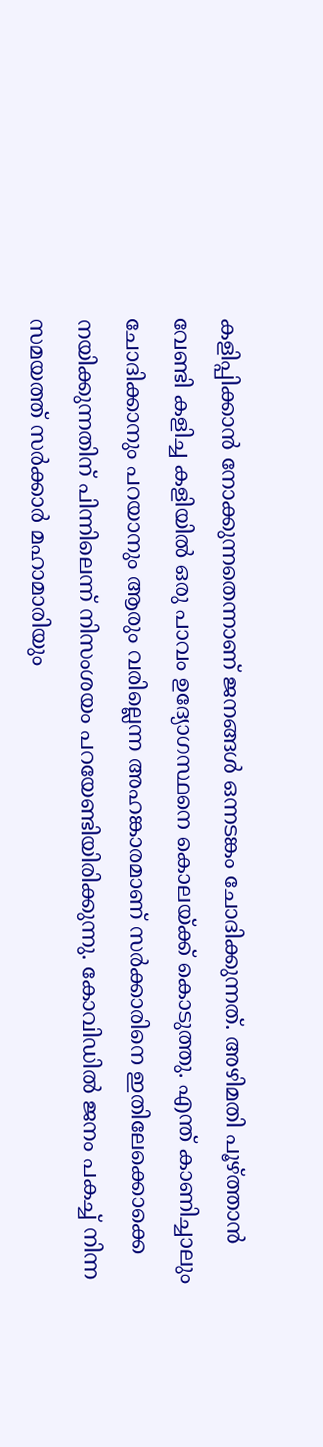കളിപ്പിക്കാന്‍ നോക്കുന്നതെന്നാണ് ജനങ്ങൾ ഒന്നടങ്കം ചോദിക്കുന്നത്. അഴിമതി പൂഴ്ത്താന്‍ വേണ്ടി കളിച്ച കളിയില്‍ ഒരു പാവം ഉദ്യോഗസ്ഥനെ കൊലയ്ക്ക് കൊടുത്തു. എന്ത് കാണിച്ചാലും ചോദിക്കാനും പറയാനും ആരും വരില്ലെന്ന അഹങ്കാരമാണ് സർക്കാരിനെ ഇതിലേക്കൊക്കെ നയിക്കുന്നതിന് പിന്നിലെന്ന് നിസംശയം പറയേണ്ടിയിരിക്കുന്നു. കോവിഡില്‍ ജനം പകച്ച് നിന്ന സമയത്ത് സര്‍ക്കാര്‍ മഹാമാരിയും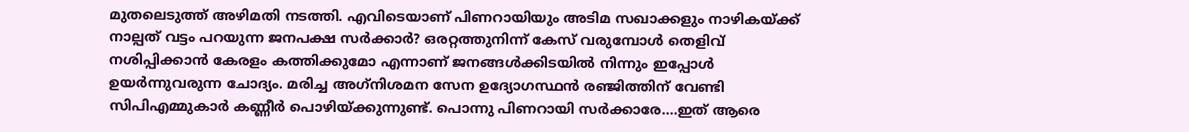മുതലെടുത്ത് അഴിമതി നടത്തി. എവിടെയാണ് പിണറായിയും അടിമ സഖാക്കളും നാഴികയ്ക്ക് നാല്പത് വട്ടം പറയുന്ന ജനപക്ഷ സര്‍ക്കാര്‍? ഒരറ്റത്തുനിന്ന് കേസ് വരുമ്പോള്‍ തെളിവ് നശിപ്പിക്കാന്‍ കേരളം കത്തിക്കുമോ എന്നാണ് ജനങ്ങൾക്കിടയിൽ നിന്നും ഇപ്പോൾ ഉയർന്നുവരുന്ന ചോദ്യം. മരിച്ച അഗ്‌നിശമന സേന ഉദ്യോഗസ്ഥന്‍ രഞ്ജിത്തിന് വേണ്ടി സിപിഎമ്മുകാര്‍ കണ്ണീര്‍ പൊഴിയ്ക്കുന്നുണ്ട്. പൊന്നു പിണറായി സർക്കാരേ….ഇത് ആരെ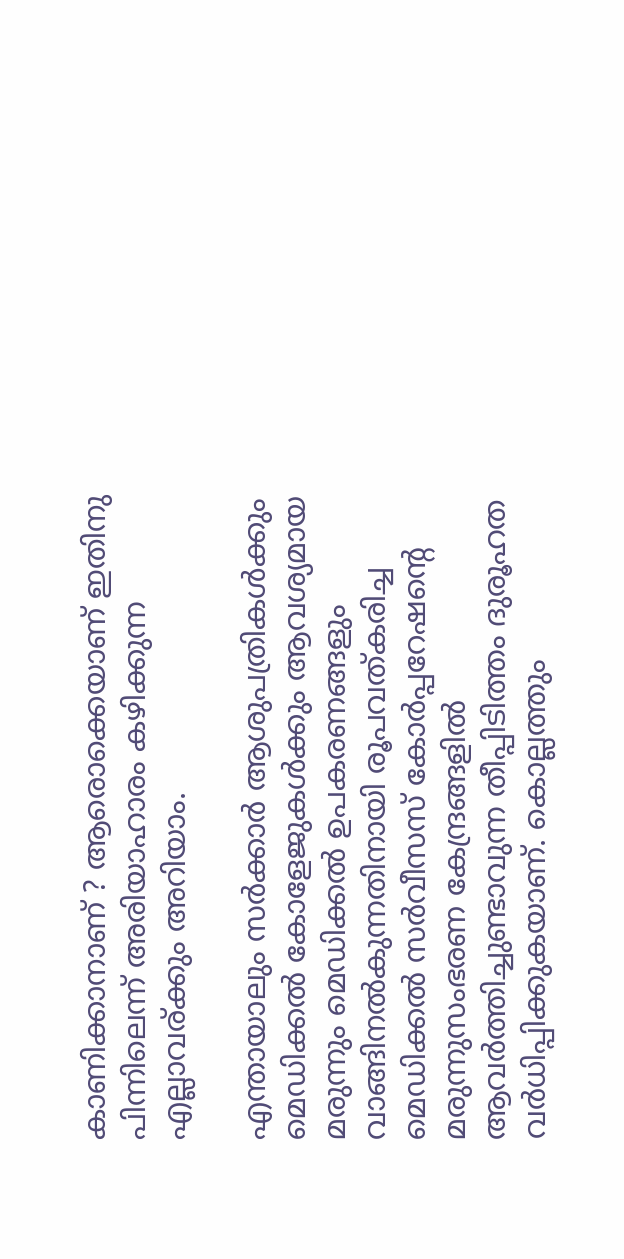കാണിക്കാനാണ് ? ആരൊക്കെയാണ് ഇതിനു പിന്നിലെന്ന് അരിയാഹാരം കഴിക്കുന്ന എല്ലാവര്ക്കും അറിയാം.

എന്തായാലും സര്‍ക്കാര്‍ ആശുപത്രികള്‍ക്കും മെഡിക്കല്‍ കോളേജുകള്‍ക്കും ആവശ്യമായ മരുന്നും മെഡിക്കല്‍ ഉപകരണങ്ങളും വാങ്ങിനല്‍കുന്നതിനായി രൂപവത്കരിച്ച മെഡിക്കല്‍ സര്‍വീസസ് കോര്‍പ്പറേഷന്റെ മരുന്നുസംഭരണ കേന്ദ്രങ്ങളില്‍ ആവര്‍ത്തിച്ചുണ്ടാവുന്ന തീപ്പിടിത്തം ദുരൂഹത വര്‍ധിപ്പിക്കുകയാണ്. കൊല്ലത്തും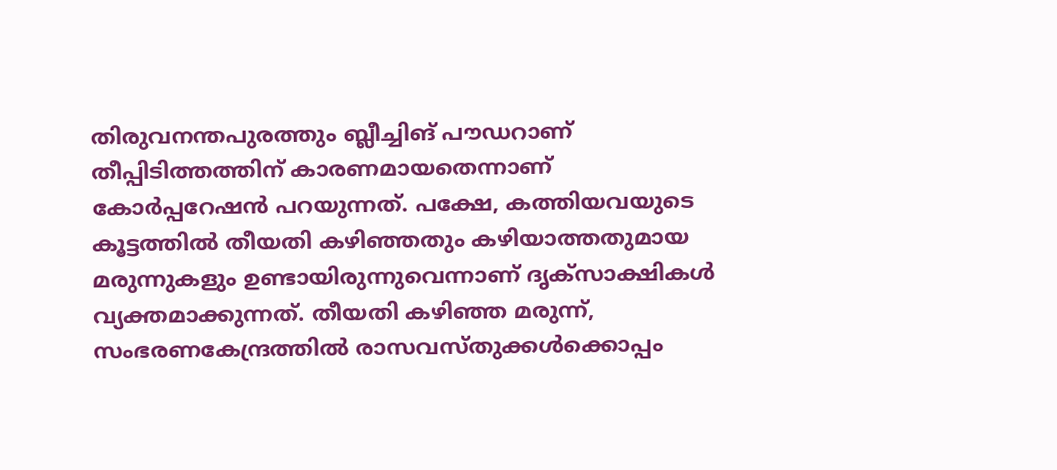തിരുവനന്തപുരത്തും ബ്ലീച്ചിങ് പൗഡറാണ് തീപ്പിടിത്തത്തിന് കാരണമായതെന്നാണ് കോര്‍പ്പറേഷന്‍ പറയുന്നത്. പക്ഷേ, കത്തിയവയുടെ കൂട്ടത്തില്‍ തീയതി കഴിഞ്ഞതും കഴിയാത്തതുമായ മരുന്നുകളും ഉണ്ടായിരുന്നുവെന്നാണ് ദൃക്‌സാക്ഷികള്‍ വ്യക്തമാക്കുന്നത്. തീയതി കഴിഞ്ഞ മരുന്ന്, സംഭരണകേന്ദ്രത്തില്‍ രാസവസ്തുക്കള്‍ക്കൊപ്പം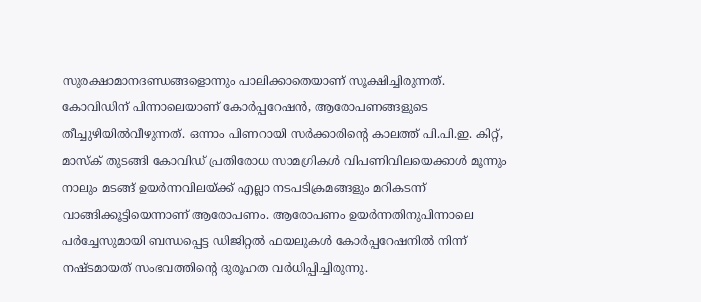സുരക്ഷാമാനദണ്ഡങ്ങളൊന്നും പാലിക്കാതെയാണ് സൂക്ഷിച്ചിരുന്നത്. കോവിഡിന് പിന്നാലെയാണ് കോര്‍പ്പറേഷന്‍, ആരോപണങ്ങളുടെ തീച്ചുഴിയില്‍വീഴുന്നത്. ഒന്നാം പിണറായി സര്‍ക്കാരിന്റെ കാലത്ത് പി.പി.ഇ. കിറ്റ്, മാസ്‌ക് തുടങ്ങി കോവിഡ് പ്രതിരോധ സാമഗ്രികള്‍ വിപണിവിലയെക്കാള്‍ മൂന്നും നാലും മടങ്ങ് ഉയര്‍ന്നവിലയ്ക്ക് എല്ലാ നടപടിക്രമങ്ങളും മറികടന്ന് വാങ്ങിക്കൂട്ടിയെന്നാണ് ആരോപണം. ആരോപണം ഉയര്‍ന്നതിനുപിന്നാലെ പര്‍ച്ചേസുമായി ബന്ധപ്പെട്ട ഡിജിറ്റല്‍ ഫയലുകള്‍ കോര്‍പ്പറേഷനില്‍ നിന്ന് നഷ്ടമായത് സംഭവത്തിന്റെ ദുരൂഹത വർധിപ്പിച്ചിരുന്നു.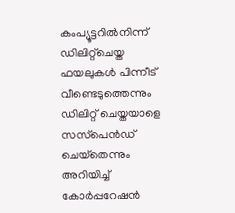കംപ്യൂട്ടറില്‍നിന്ന് ഡിലിറ്റ്‌ചെയ്ത ഫയലുകള്‍ പിന്നീട് വീണ്ടെടുത്തെന്നും ഡിലിറ്റ് ചെയ്തയാളെ സസ്‌പെന്‍ഡ് ചെയ്‌തെന്നും അറിയിച്ച് കോര്‍പ്പറേഷന്‍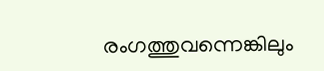രംഗത്തുവന്നെങ്കിലും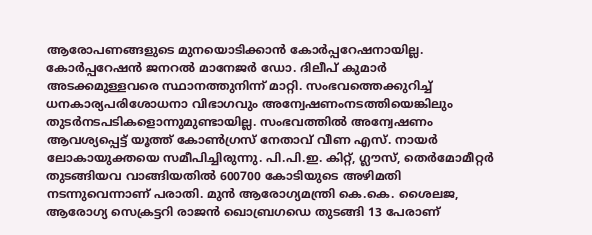ആരോപണങ്ങളുടെ മുനയൊടിക്കാന്‍ കോര്‍പ്പറേഷനായില്ല. കോര്‍പ്പറേഷന്‍ ജനറല്‍ മാനേജര്‍ ഡോ. ദിലീപ് കുമാര്‍ അടക്കമുള്ളവരെ സ്ഥാനത്തുനിന്ന് മാറ്റി. സംഭവത്തെക്കുറിച്ച് ധനകാര്യപരിശോധനാ വിഭാഗവും അന്വേഷണംനടത്തിയെങ്കിലും തുടര്‍നടപടികളൊന്നുമുണ്ടായില്ല. സംഭവത്തില്‍ അന്വേഷണം ആവശ്യപ്പെട്ട് യൂത്ത് കോണ്‍ഗ്രസ് നേതാവ് വീണ എസ്. നായര്‍ ലോകായുക്തയെ സമീപിച്ചിരുന്നു. പി.പി.ഇ. കിറ്റ്, ഗ്ലൗസ്, തെര്‍മോമീറ്റര്‍ തുടങ്ങിയവ വാങ്ങിയതില്‍ 600700 കോടിയുടെ അഴിമതി നടന്നുവെന്നാണ് പരാതി. മുന്‍ ആരോഗ്യമന്ത്രി കെ.കെ. ശൈലജ, ആരോഗ്യ സെക്രട്ടറി രാജന്‍ ഖൊബ്രഗഡെ തുടങ്ങി 13 പേരാണ്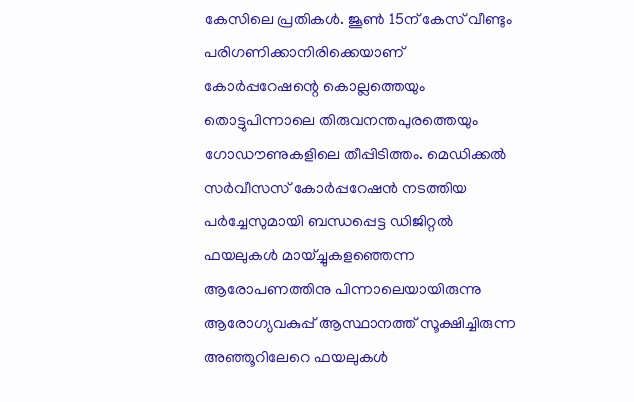കേസിലെ പ്രതികള്‍. ജൂണ്‍ 15ന് കേസ് വീണ്ടും പരിഗണിക്കാനിരിക്കെയാണ് കോര്‍പ്പറേഷന്റെ കൊല്ലത്തെയും തൊട്ടുപിന്നാലെ തിരുവനന്തപുരത്തെയും ഗോഡൗണുകളിലെ തീപ്പിടിത്തം. മെഡിക്കല്‍ സര്‍വീസസ് കോര്‍പ്പറേഷന്‍ നടത്തിയ പര്‍ച്ചേസുമായി ബന്ധപ്പെട്ട ഡിജിറ്റല്‍ ഫയലുകള്‍ മായ്ച്ചുകളഞ്ഞെന്ന ആരോപണത്തിനു പിന്നാലെയായിരുന്നു ആരോഗ്യവകുപ്പ് ആസ്ഥാനത്ത് സൂക്ഷിച്ചിരുന്ന അഞ്ഞൂറിലേറെ ഫയലുകള്‍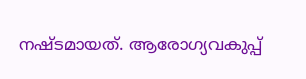നഷ്ടമായത്. ആരോഗ്യവകുപ്പ്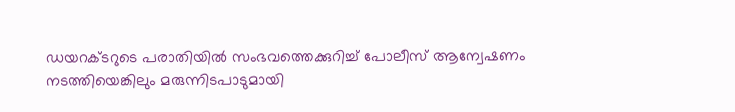ഡയറക്ടറുടെ പരാതിയില്‍ സംഭവത്തെക്കുറിച്ച് പോലീസ് ആന്വേഷണം നടത്തിയെങ്കിലും മരുന്നിടപാടുമായി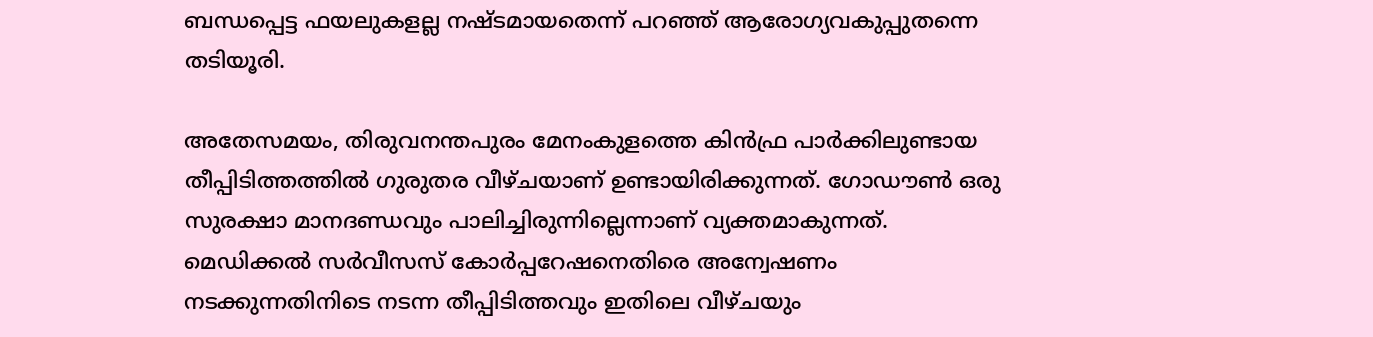ബന്ധപ്പെട്ട ഫയലുകളല്ല നഷ്ടമായതെന്ന് പറഞ്ഞ് ആരോഗ്യവകുപ്പുതന്നെ തടിയൂരി.

അതേസമയം, തിരുവനന്തപുരം മേനംകുളത്തെ കിന്‍ഫ്ര പാര്‍ക്കിലുണ്ടായ തീപ്പിടിത്തത്തില്‍ ഗുരുതര വീഴ്ചയാണ് ഉണ്ടായിരിക്കുന്നത്. ഗോഡൗണ്‍ ഒരു സുരക്ഷാ മാനദണ്ഡവും പാലിച്ചിരുന്നില്ലെന്നാണ് വ്യക്തമാകുന്നത്. മെഡിക്കല്‍ സര്‍വീസസ് കോര്‍പ്പറേഷനെതിരെ അന്വേഷണം നടക്കുന്നതിനിടെ നടന്ന തീപ്പിടിത്തവും ഇതിലെ വീഴ്ചയും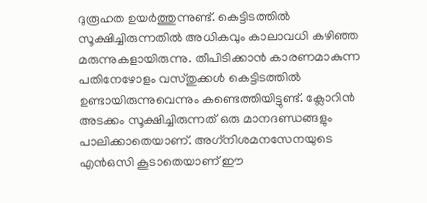ദുരൂഹത ഉയര്‍ത്തുന്നുണ്ട്. കെട്ടിടത്തില്‍ സൂക്ഷിച്ചിരുന്നതില്‍ അധികവും കാലാവധി കഴിഞ്ഞ മരുന്നുകളായിരുന്നു. തീപിടിക്കാന്‍ കാരണമാകുന്ന പതിനേഴോളം വസ്തുക്കള്‍ കെട്ടിടത്തില്‍ ഉണ്ടായിരുന്നുവെന്നും കണ്ടെത്തിയിട്ടുണ്ട്. ക്ലോറിന്‍ അടക്കം സൂക്ഷിച്ചിരുന്നത് ഒരു മാനദണ്ഡങ്ങളും പാലിക്കാതെയാണ്. അഗ്‌നിശമനസേനയുടെ എന്‍ഒസി കൂടാതെയാണ് ഈ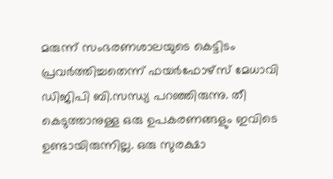മരുന്ന് സംഭരണശാലയുടെ കെട്ടിടം പ്രവര്‍ത്തിച്ചതെന്ന് ഫയര്‍ഫോഴ്‌സ് മേധാവി ഡിജിപി ബി.സന്ധ്യ പറഞ്ഞിരുന്നു. തീ കെടുത്താനുള്ള ഒരു ഉപകരണങ്ങളും ഇവിടെ ഉണ്ടായിരുന്നില്ല. ഒരു സുരക്ഷാ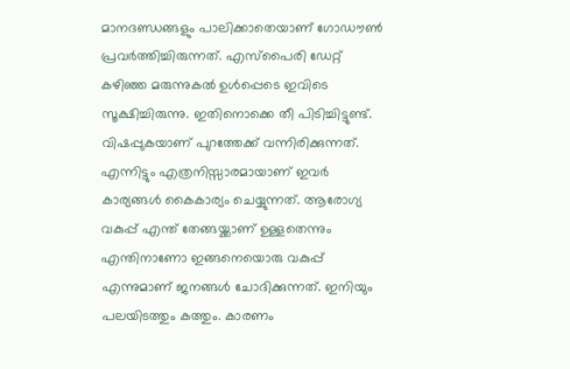മാനദണ്ഡങ്ങളും പാലിക്കാതെയാണ് ഗോഡൗണ്‍ പ്രവര്‍ത്തിച്ചിരുന്നത്. എസ്‌പൈരി ഡേറ്റ് കഴിഞ്ഞ മരുന്നുകല്‍ ഉള്‍പ്പെടെ ഇവിടെ സൂക്ഷിച്ചിരുന്നു. ഇതിനൊക്കെ തീ പിടിച്ചിട്ടുണ്ട്. വിഷപ്പുകയാണ് പുറത്തേക്ക് വന്നിരിക്കുന്നത്. എന്നിട്ടും എത്രനിസ്സാരമായാണ് ഇവര്‍ കാര്യങ്ങള്‍ കൈകാര്യം ചെയ്യുന്നത്. ആരോഗ്യ വകുപ്പ് എന്ത് തേങ്ങയ്ക്കാണ് ഉള്ളതെന്നും എന്തിനാണോ ഇങ്ങനെയൊരു വകുപ്പ് എന്നുമാണ് ജനങ്ങൾ ചോദിക്കുന്നത്. ഇനിയും പലയിടത്തും കത്തും. കാരണം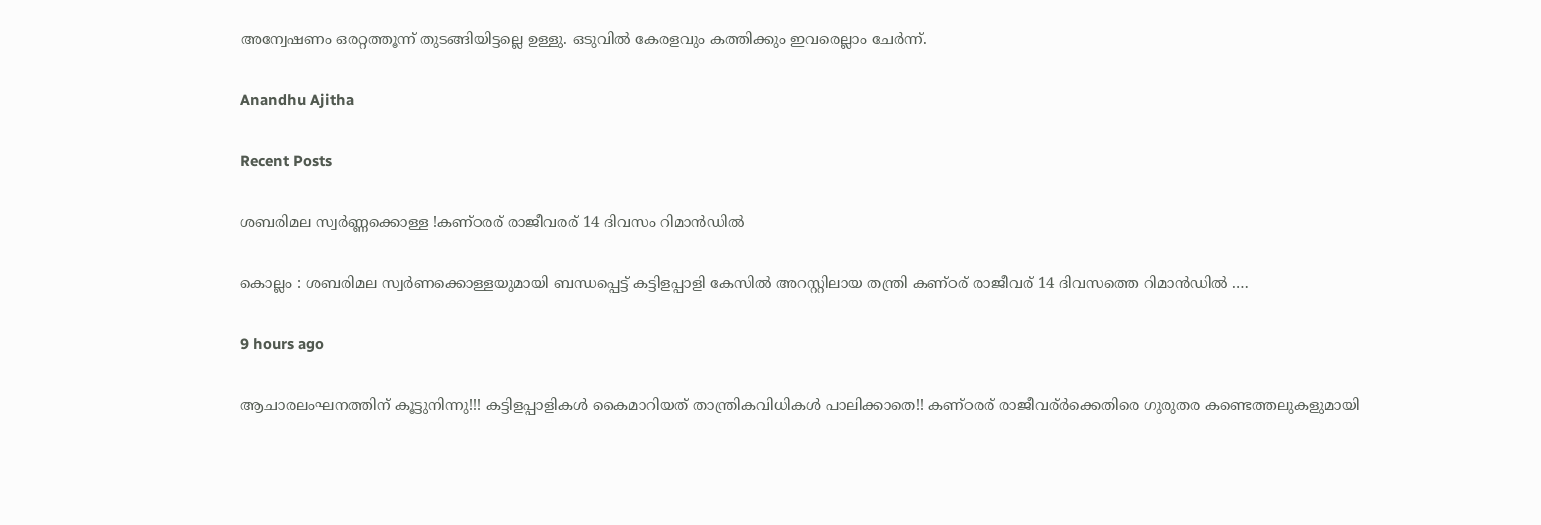അന്വേഷണം ഒരറ്റത്തൂന്ന് തുടങ്ങിയിട്ടല്ലെ ഉള്ളു. ഒടുവില്‍ കേരളവും കത്തിക്കും ഇവരെല്ലാം ചേര്‍ന്ന്.

Anandhu Ajitha

Recent Posts

ശബരിമല സ്വർണ്ണക്കൊള്ള !കണ്ഠരര് രാജീവരര് 14 ദിവസം റിമാൻഡിൽ

കൊല്ലം : ശബരിമല സ്വര്‍ണക്കൊള്ളയുമായി ബന്ധപ്പെട്ട് കട്ടിളപ്പാളി കേസിൽ അറസ്റ്റിലായ തന്ത്രി കണ്ഠര് രാജീവര് 14 ദിവസത്തെ റിമാന്‍ഡിൽ .…

9 hours ago

ആചാരലംഘനത്തിന് കൂട്ടുനിന്നു!!! കട്ടിളപ്പാളികൾ കൈമാറിയത് താന്ത്രികവിധികൾ പാലിക്കാതെ!! കണ്ഠരര് രാജീവര്ർക്കെതിരെ ഗുരുതര കണ്ടെത്തലുകളുമായി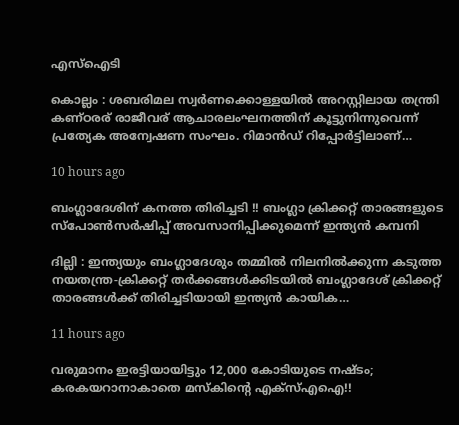എസ്ഐടി

കൊല്ലം : ശബരിമല സ്വർണക്കൊള്ളയിൽ അറസ്റ്റിലായ തന്ത്രി കണ്ഠരര് രാജീവര് ആചാരലംഘനത്തിന് കൂട്ടുനിന്നുവെന്ന് പ്രത്യേക അന്വേഷണ സംഘം. റിമാൻഡ് റിപ്പോർട്ടിലാണ്…

10 hours ago

ബംഗ്ലാദേശിന് കനത്ത തിരിച്ചടി !! ബംഗ്ലാ ക്രിക്കറ്റ് താരങ്ങളുടെ സ്പോൺസർഷിപ്പ് അവസാനിപ്പിക്കുമെന്ന് ഇന്ത്യൻ കമ്പനി

ദില്ലി : ഇന്ത്യയും ബംഗ്ലാദേശും തമ്മിൽ നിലനിൽക്കുന്ന കടുത്ത നയതന്ത്ര-ക്രിക്കറ്റ് തർക്കങ്ങൾക്കിടയിൽ ബംഗ്ലാദേശ് ക്രിക്കറ്റ് താരങ്ങൾക്ക് തിരിച്ചടിയായി ഇന്ത്യൻ കായിക…

11 hours ago

വരുമാനം ഇരട്ടിയായിട്ടും 12,000 കോടിയുടെ നഷ്ടം; കരകയറാനാകാതെ മസ്‌കിന്റെ എക്‌സ്‌എഐ!!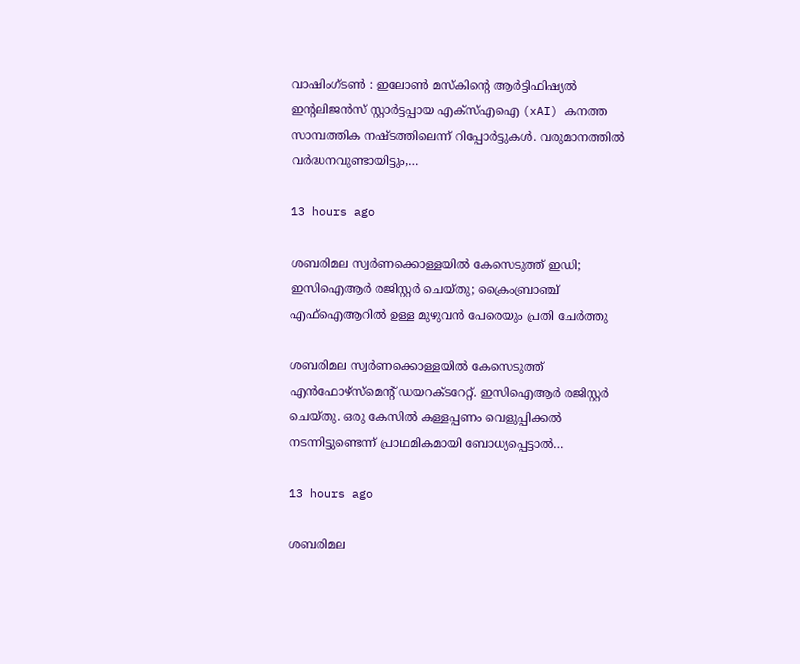വാഷിംഗ്ടൺ : ഇലോൺ മസ്‌കിന്റെ ആർട്ടിഫിഷ്യൽ ഇന്റലിജൻസ് സ്റ്റാർട്ടപ്പായ എക്‌സ്‌എഐ (xAI) കനത്ത സാമ്പത്തിക നഷ്ടത്തിലെന്ന് റിപ്പോർട്ടുകൾ. വരുമാനത്തിൽ വർദ്ധനവുണ്ടായിട്ടും,…

13 hours ago

ശബരിമല സ്വർണക്കൊള്ളയിൽ കേസെടുത്ത് ഇഡി; ഇസിഐആർ രജിസ്റ്റർ ചെയ്തു; ക്രൈംബ്രാഞ്ച് എഫ്ഐആറിൽ ഉള്ള മുഴുവൻ പേരെയും പ്രതി ചേർത്തു

ശബരിമല സ്വർണക്കൊള്ളയിൽ കേസെടുത്ത് എൻഫോഴ്സ്മെന്റ് ഡയറക്ടറേറ്റ്. ഇസിഐആർ രജിസ്റ്റർ ചെയ്തു. ഒരു കേസിൽ കള്ളപ്പണം വെളുപ്പിക്കൽ നടന്നിട്ടുണ്ടെന്ന് പ്രാഥമികമായി ബോധ്യപ്പെട്ടാൽ…

13 hours ago

ശബരിമല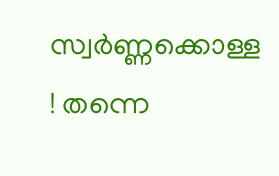സ്വർണ്ണക്കൊള്ള ! തന്നെ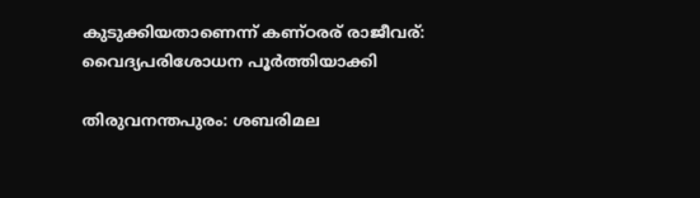കുടുക്കിയതാണെന്ന് കണ്ഠരര് രാജീവര്: വൈദ്യപരിശോധന പൂർത്തിയാക്കി

തിരുവനന്തപുരം: ശബരിമല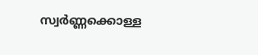സ്വർണ്ണക്കൊള്ള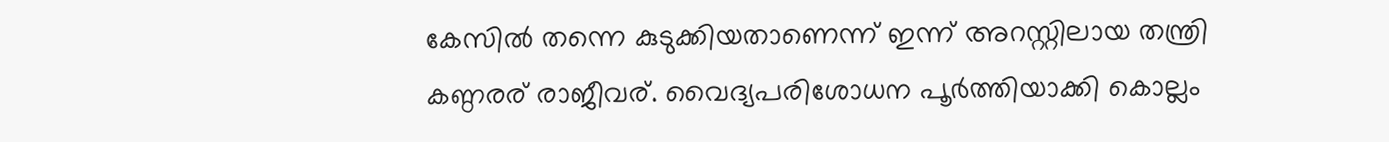കേസിൽ തന്നെ കുടുക്കിയതാണെന്ന് ഇന്ന് അറസ്റ്റിലായ തന്ത്രി കണ്ഠരര് രാജീവര്. വൈദ്യപരിശോധന പൂർത്തിയാക്കി കൊല്ലം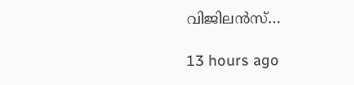വിജിലൻസ്…

13 hours ago